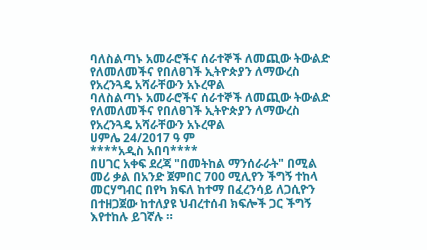ባለስልጣኑ አመራሮችና ሰራተኞች ለመጪው ትውልድ የለመለመችና የበለፀገች ኢትዮጵያን ለማውረስ የአረንጓዴ አሻራቸውን አኑረዋል
ባለስልጣኑ አመራሮችና ሰራተኞች ለመጪው ትውልድ የለመለመችና የበለፀገች ኢትዮጵያን ለማውረስ የአረንጓዴ አሻራቸውን አኑረዋል
ሀምሌ 24/2017 ዓ ም
****አዲስ አበባ****
በሀገር አቀፍ ደረጃ "በመትከል ማንሰራራት" በሚል መሪ ቃል በአንድ ጀምበር 700 ሚሊየን ችግኝ ተከላ መርሃግብር በየካ ክፍለ ከተማ በፈረንሳይ ለጋሲዮን በተዘጋጀው ከተለያዩ ህብረተሰብ ክፍሎች ጋር ችግኝ እየተከሉ ይገኛሉ ።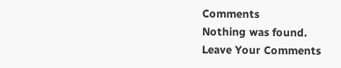Comments
Nothing was found.
Leave Your Comments